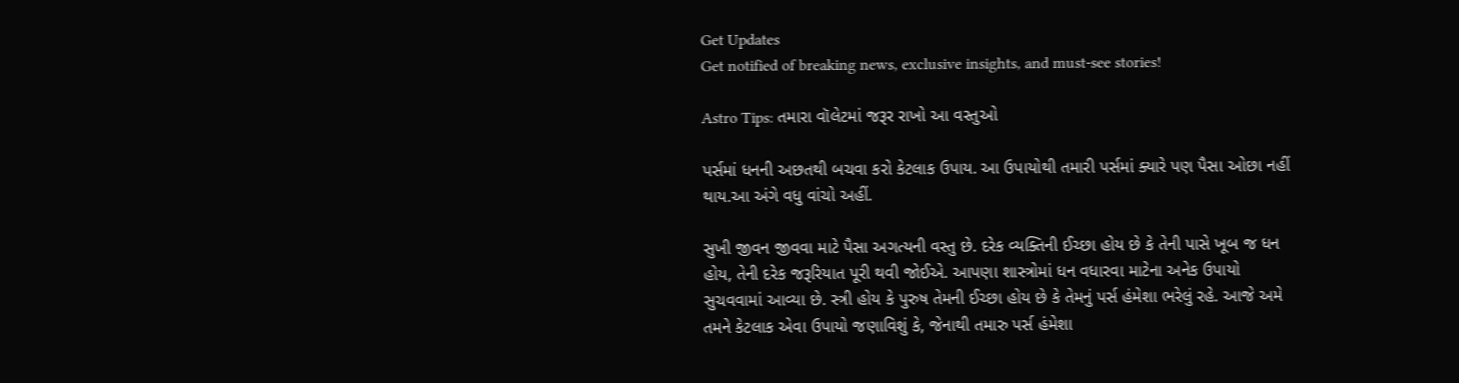Get Updates
Get notified of breaking news, exclusive insights, and must-see stories!

Astro Tips: તમારા વૉલેટમાં જરૂર રાખો આ વસ્તુઓ

પર્સમાં ધનની અછતથી બચવા કરો કેટલાક ઉપાય. આ ઉપાયોથી તમારી પર્સમાં ક્યારે પણ પૈસા ઓછા નહીં થાય.આ અંગે વધુ વાંચો અહીં.

સુખી જીવન જીવવા માટે પૈસા અગત્યની વસ્તુ છે. દરેક વ્યક્તિની ઈચ્છા હોય છે કે તેની પાસે ખૂબ જ ધન હોય, તેની દરેક જરૂરિયાત પૂરી થવી જોઈએ. આપણા શાસ્ત્રોમાં ધન વધારવા માટેના અનેક ઉપાયો સુચવવામાં આવ્યા છે. સ્ત્રી હોય કે પુરુષ તેમની ઈચ્છા હોય છે કે તેમનું પર્સ હંમેશા ભરેલું રહે. આજે અમે તમને કેટલાક એવા ઉપાયો જણાવિશું કે, જેનાથી તમારુ પર્સ હંમેશા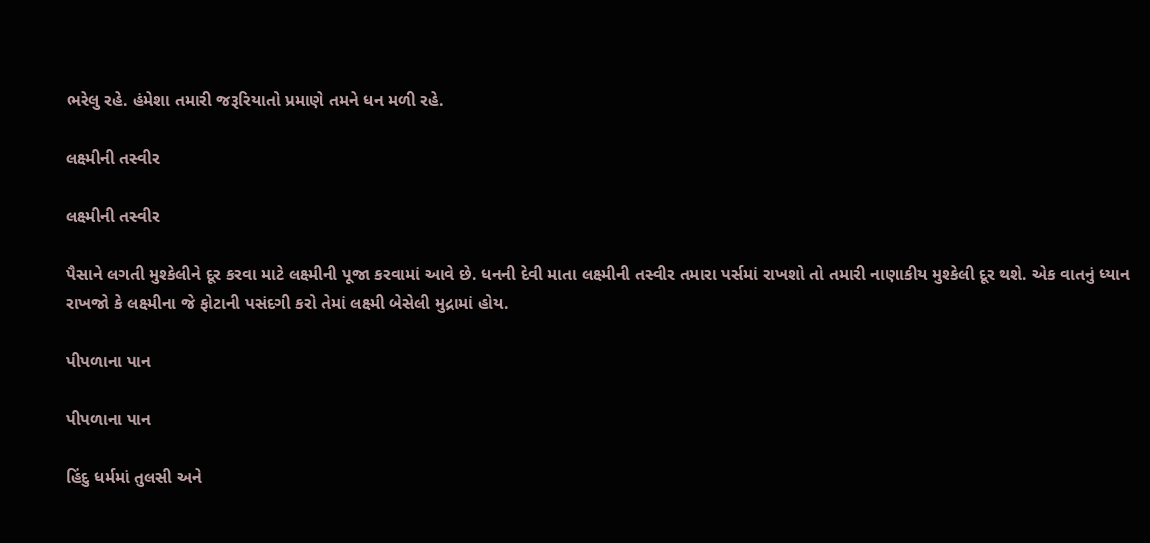ભરેલુ રહે. હંમેશા તમારી જરૂરિયાતો પ્રમાણે તમને ધન મળી રહે.

લક્ષ્મીની તસ્વીર

લક્ષ્મીની તસ્વીર

પૈસાને લગતી મુશ્કેલીને દૂર કરવા માટે લક્ષ્મીની પૂજા કરવામાં આવે છે. ધનની દેવી માતા લક્ષ્મીની તસ્વીર તમારા પર્સમાં રાખશો તો તમારી નાણાકીય મુશ્કેલી દૂર થશે. એક વાતનું ધ્યાન રાખજો કે લક્ષ્મીના જે ફોટાની પસંદગી કરો તેમાં લક્ષ્મી બેસેલી મુદ્રામાં હોય.

પીપળાના પાન

પીપળાના પાન

હિંદુ ધર્મમાં તુલસી અને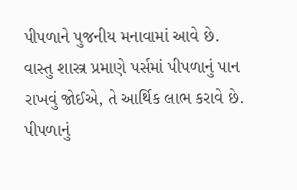પીપળાને પુજનીય મનાવામાં આવે છે. વાસ્તુ શાસ્ત્ર પ્રમાણે પર્સમાં પીપળાનું પાન રાખવું જોઈએ, તે આર્થિક લાભ કરાવે છે. પીપળાનું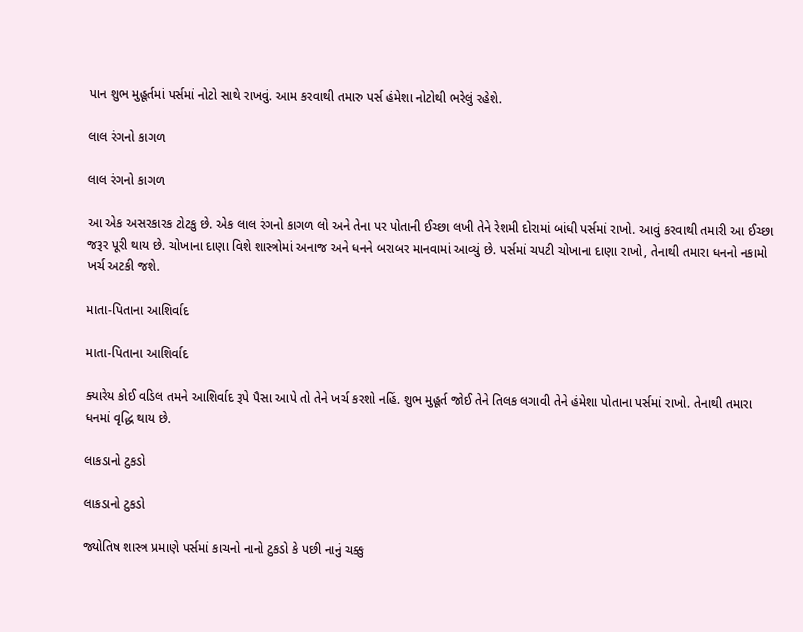પાન શુભ મુહૂર્તમાં પર્સમાં નોટો સાથે રાખવું. આમ કરવાથી તમારુ પર્સ હંમેશા નોટોથી ભરેલું રહેશે.

લાલ રંગનો કાગળ

લાલ રંગનો કાગળ

આ એક અસરકારક ટોટકુ છે. એક લાલ રંગનો કાગળ લો અને તેના પર પોતાની ઈચ્છા લખી તેને રેશમી દોરામાં બાંધી પર્સમાં રાખો. આવું કરવાથી તમારી આ ઈચ્છા જરૂર પૂરી થાય છે. ચોખાના દાણા વિશે શાસ્ત્રોમાં અનાજ અને ધનને બરાબર માનવામાં આવ્યું છે. પર્સમાં ચપટી ચોખાના દાણા રાખો, તેનાથી તમારા ધનનો નકામો ખર્ચ અટકી જશે.

માતા-પિતાના આશિર્વાદ

માતા-પિતાના આશિર્વાદ

ક્યારેય કોઈ વડિલ તમને આશિર્વાદ રૂપે પૈસા આપે તો તેને ખર્ચ કરશો નહિં. શુભ મુહૂર્ત જોઈ તેને તિલક લગાવી તેને હંમેશા પોતાના પર્સમાં રાખો. તેનાથી તમારા ધનમાં વૃદ્ધિ થાય છે.

લાકડાનો ટુકડો

લાકડાનો ટુકડો

જ્યોતિષ શાસ્ત્ર પ્રમાણે પર્સમાં કાચનો નાનો ટુકડો કે પછી નાનું ચક્કુ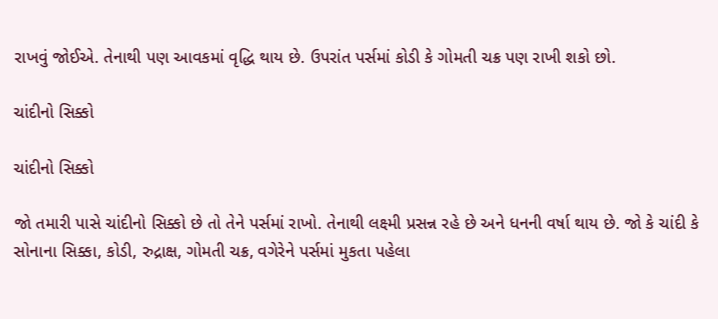રાખવું જોઈએ. તેનાથી પણ આવકમાં વૃદ્ધિ થાય છે. ઉપરાંત પર્સમાં કોડી કે ગોમતી ચક્ર પણ રાખી શકો છો.

ચાંદીનો સિક્કો

ચાંદીનો સિક્કો

જો તમારી પાસે ચાંદીનો સિક્કો છે તો તેને પર્સમાં રાખો. તેનાથી લક્ષ્મી પ્રસન્ન રહે છે અને ધનની વર્ષા થાય છે. જો કે ચાંદી કે સોનાના સિક્કા, કોડી, રુદ્રાક્ષ, ગોમતી ચક્ર, વગેરેને પર્સમાં મુકતા પહેલા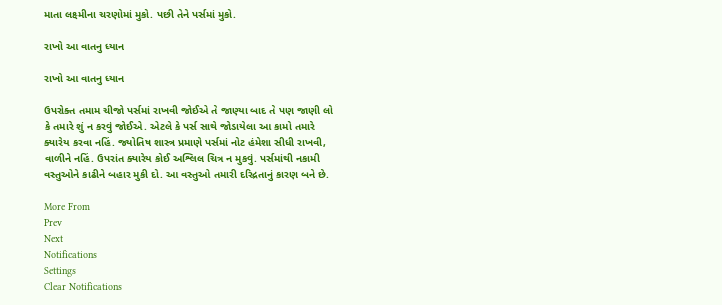માતા લક્ષ્મીના ચરણોમાં મુકો. પછી તેને પર્સમાં મુકો.

રાખો આ વાતનુ ધ્યાન

રાખો આ વાતનુ ધ્યાન

ઉપરોક્ત તમામ ચીજો પર્સમાં રાખવી જોઈએ તે જાણ્યા બાદ તે પણ જાણી લો કે તમારે શું ન કરવું જોઈએ. એટલે કે પર્સ સાથે જોડાયેલા આ કામો તમારે ક્યારેય કરવા નહિં. જ્યોતિષ શાસ્ત્ર પ્રમાણે પર્સમાં નોટ હંમેશા સીધી રાખવી, વાળીને નહિં. ઉપરાંત ક્યારેય કોઈ અશ્લિલ ચિત્ર ન મુકવું. પર્સમાંથી નકામી વસ્તુઓને કાઢીને બહાર મુકી દો. આ વસ્તુઓ તમારી દરિદ્રતાનું કારણ બને છે.

More From
Prev
Next
Notifications
Settings
Clear Notifications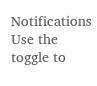Notifications
Use the toggle to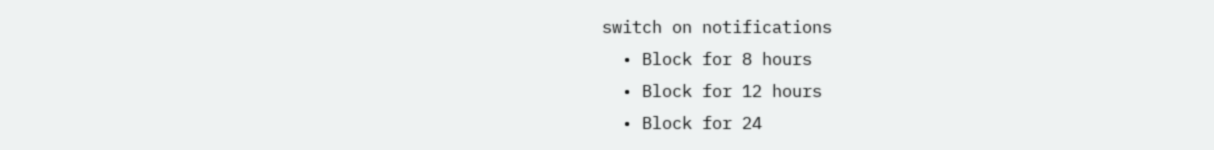switch on notifications
  • Block for 8 hours
  • Block for 12 hours
  • Block for 24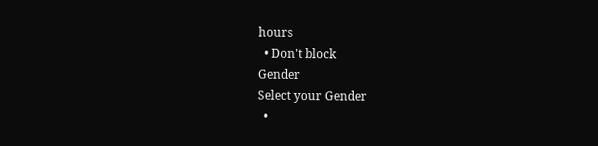hours
  • Don't block
Gender
Select your Gender
  •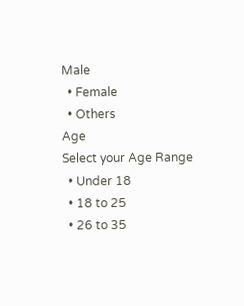Male
  • Female
  • Others
Age
Select your Age Range
  • Under 18
  • 18 to 25
  • 26 to 35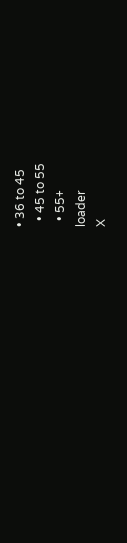• 36 to 45
  • 45 to 55
  • 55+
loader
X